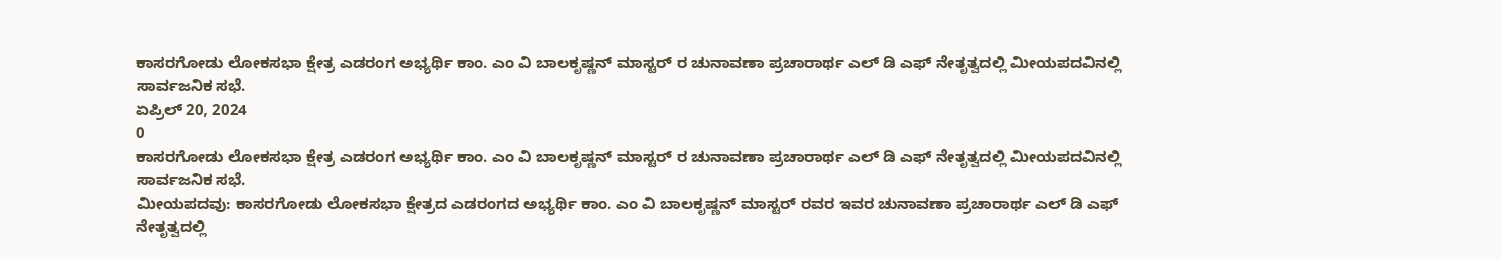ಕಾಸರಗೋಡು ಲೋಕಸಭಾ ಕ್ಷೇತ್ರ ಎಡರಂಗ ಅಭ್ಯರ್ಥಿ ಕಾಂ. ಎಂ ವಿ ಬಾಲಕೃಷ್ಣನ್ ಮಾಸ್ಟರ್ ರ ಚುನಾವಣಾ ಪ್ರಚಾರಾರ್ಥ ಎಲ್ ಡಿ ಎಫ್ ನೇತೃತ್ವದಲ್ಲಿ ಮೀಯಪದವಿನಲ್ಲಿ ಸಾರ್ವಜನಿಕ ಸಭೆ.
ಏಪ್ರಿಲ್ 20, 2024
0
ಕಾಸರಗೋಡು ಲೋಕಸಭಾ ಕ್ಷೇತ್ರ ಎಡರಂಗ ಅಭ್ಯರ್ಥಿ ಕಾಂ. ಎಂ ವಿ ಬಾಲಕೃಷ್ಣನ್ ಮಾಸ್ಟರ್ ರ ಚುನಾವಣಾ ಪ್ರಚಾರಾರ್ಥ ಎಲ್ ಡಿ ಎಫ್ ನೇತೃತ್ವದಲ್ಲಿ ಮೀಯಪದವಿನಲ್ಲಿ ಸಾರ್ವಜನಿಕ ಸಭೆ.
ಮೀಯಪದವು: ಕಾಸರಗೋಡು ಲೋಕಸಭಾ ಕ್ಷೇತ್ರದ ಎಡರಂಗದ ಅಭ್ಯರ್ಥಿ ಕಾಂ. ಎಂ ವಿ ಬಾಲಕೃಷ್ಣನ್ ಮಾಸ್ಟರ್ ರವರ ಇವರ ಚುನಾವಣಾ ಪ್ರಚಾರಾರ್ಥ ಎಲ್ ಡಿ ಎಫ್ ನೇತೃತ್ವದಲ್ಲಿ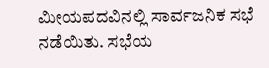ಮೀಯಪದವಿನಲ್ಲಿ ಸಾರ್ವಜನಿಕ ಸಭೆ ನಡೆಯಿತು. ಸಭೆಯ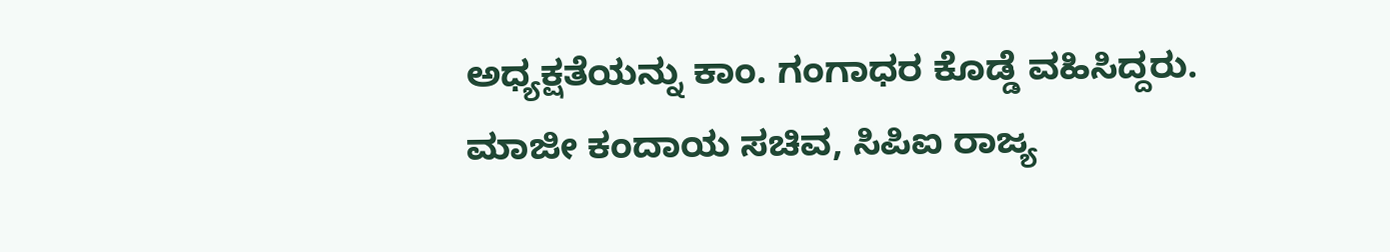ಅಧ್ಯಕ್ಷತೆಯನ್ನು ಕಾಂ. ಗಂಗಾಧರ ಕೊಡ್ಡೆ ವಹಿಸಿದ್ದರು. ಮಾಜೀ ಕಂದಾಯ ಸಚಿವ, ಸಿಪಿಐ ರಾಜ್ಯ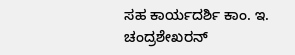ಸಹ ಕಾರ್ಯದರ್ಶಿ ಕಾಂ. ಇ. ಚಂದ್ರಶೇಖರನ್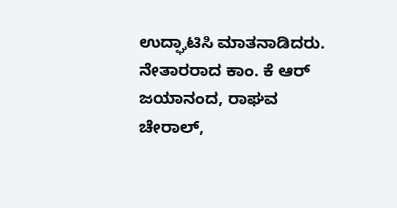ಉದ್ಘಾಟಿಸಿ ಮಾತನಾಡಿದರು. ನೇತಾರರಾದ ಕಾಂ. ಕೆ ಆರ್ ಜಯಾನಂದ, ರಾಘವ ಚೇರಾಲ್,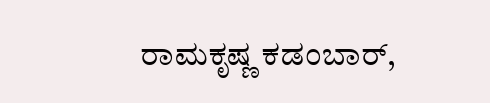ರಾಮಕೃಷ್ಣ ಕಡಂಬಾರ್,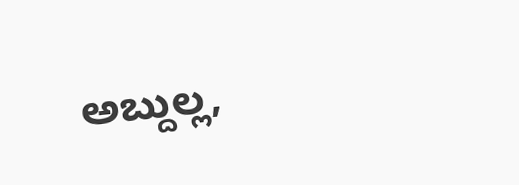ಅಬ್ದುಲ್ಲ,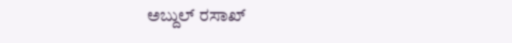ಅಬ್ದುಲ್ ರಸಾಖ್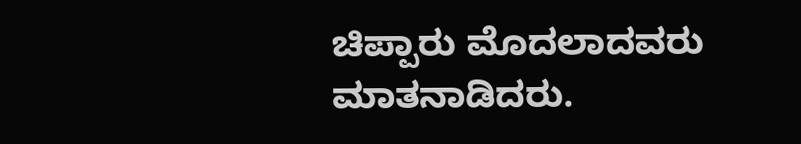ಚಿಪ್ಪಾರು ಮೊದಲಾದವರು ಮಾತನಾಡಿದರು.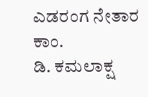ಎಡರಂಗ ನೇತಾರ ಕಾಂ.
ಡಿ. ಕಮಲಾಕ್ಷ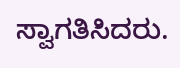ಸ್ವಾಗತಿಸಿದರು.